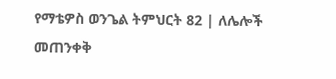የማቴዎስ ወንጌል ትምህርት 82 | ለሌሎች መጠንቀቅ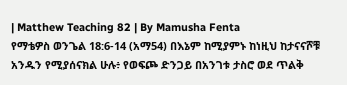| Matthew Teaching 82 | By Mamusha Fenta
የማቴዎስ ወንጌል 18:6-14 (አማ54) በእኔም ከሚያምኑ ከነዚህ ከታናናሾቹ አንዱን የሚያሰናክል ሁሉ፥ የወፍጮ ድንጋይ በአንገቱ ታስሮ ወደ ጥልቅ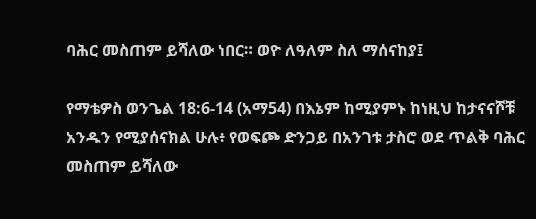ባሕር መስጠም ይሻለው ነበር። ወዮ ለዓለም ስለ ማሰናከያ፤

የማቴዎስ ወንጌል 18:6-14 (አማ54) በእኔም ከሚያምኑ ከነዚህ ከታናናሾቹ አንዱን የሚያሰናክል ሁሉ፥ የወፍጮ ድንጋይ በአንገቱ ታስሮ ወደ ጥልቅ ባሕር መስጠም ይሻለው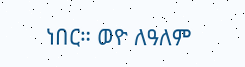ነበር። ወዮ ለዓለም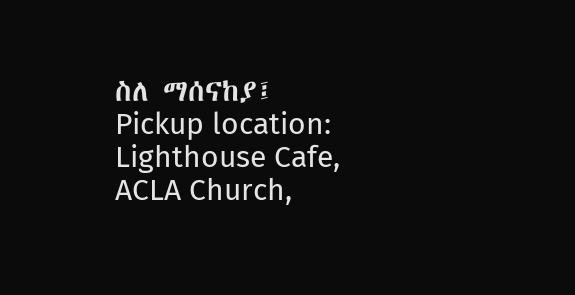ስለ ማሰናከያ፤
Pickup location: Lighthouse Cafe, ACLA Church,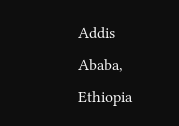Addis Ababa, Ethiopia